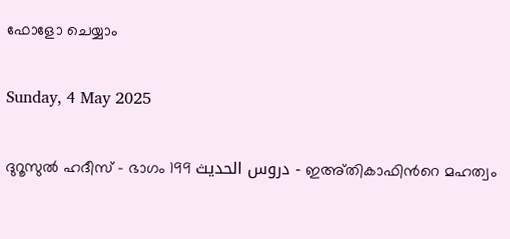ഫോളോ ചെയ്യാം

Sunday, 4 May 2025

ദുറൂസുല്‍ ഹദീസ് - ഭാഗം 199 دروس الحديث - ഇഅ്തികാഫിന്‍റെ മഹത്വം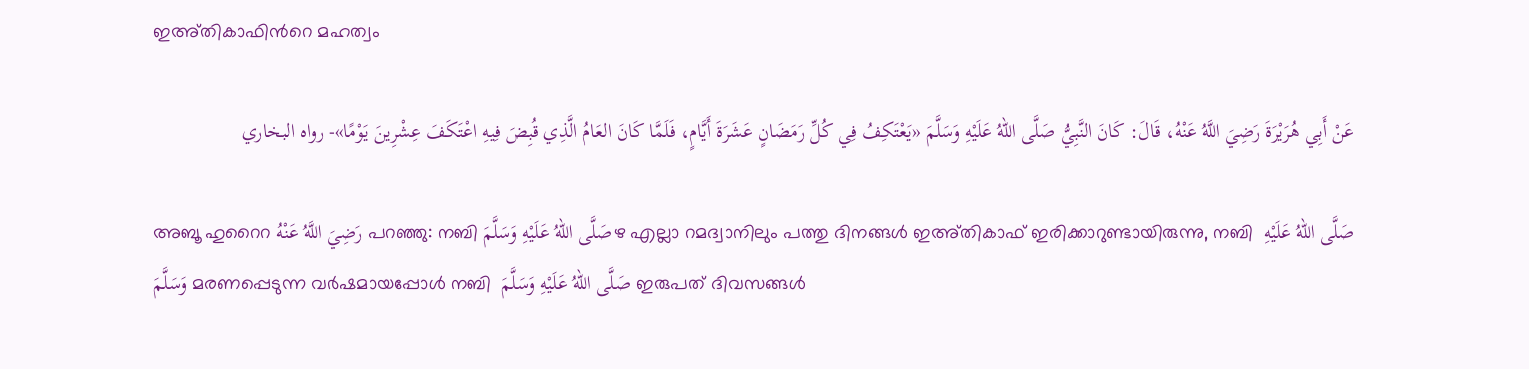ഇഅ്തികാഫിന്‍റെ മഹത്വം

عَنْ أَبِي هُرَيْرَةَ رَضِيَ اللَّهُ عَنْهُ، قَالَ: كَانَ النَّبِيُّ صَلَّى اللهُ عَلَيْهِ وَسَلَّمَ «يَعْتَكِفُ فِي كُلِّ رَمَضَانٍ عَشَرَةَ أَيَّامٍ، فَلَمَّا كَانَ العَامُ الَّذِي قُبِضَ فِيهِ اعْتَكَفَ عِشْرِينَ يَوْمًا»- رواه البخاري

അബൂ ഹുറൈറ رَضِيَ اللَّهُ عَنْهُ പറഞ്ഞു: നബി صَلَّى اللهُ عَلَيْهِ وَسَلَّمَഴ എല്ലാ റമദ്വാനിലും പത്തു ദിനങ്ങള്‍ ഇഅ്തികാഫ് ഇരിക്കാറുണ്ടായിരുന്നു, നബി  صَلَّى اللهُ عَلَيْهِ وَسَلَّمَ മരണപ്പെടുന്ന വര്‍ഷമായപ്പോള്‍ നബി  صَلَّى اللهُ عَلَيْهِ وَسَلَّمَ ഇരുപത് ദിവസങ്ങള്‍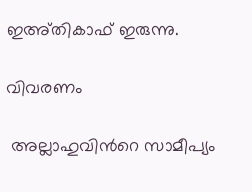ഇഅ്തികാഫ് ഇരുന്നു.

വിവരണം

 അല്ലാഹുവിന്‍റെ സാമീപ്യം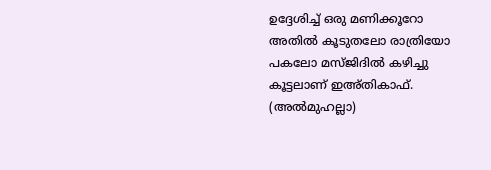ഉദ്ദേശിച്ച് ഒരു മണിക്കൂറോ അതില്‍ കൂടുതലോ രാത്രിയോ പകലോ മസ്ജിദില്‍ കഴിച്ചു കൂട്ടലാണ് ഇഅ്തികാഫ്. (അല്‍മുഹല്ലാ)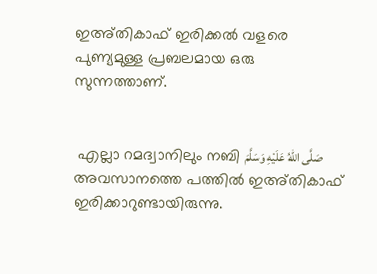ഇഅ്തികാഫ് ഇരിക്കല്‍ വളരെ പുണ്യമുള്ള പ്രബലമായ ഒരു സുന്നത്താണ്.


 എല്ലാ റമദ്വാനിലും നബി صَلَّى اللهُ عَلَيْهِ وَسَلَّمَ അവസാനത്തെ പത്തില്‍ ഇഅ്തികാഫ് ഇരിക്കാറുണ്ടായിരുന്നു.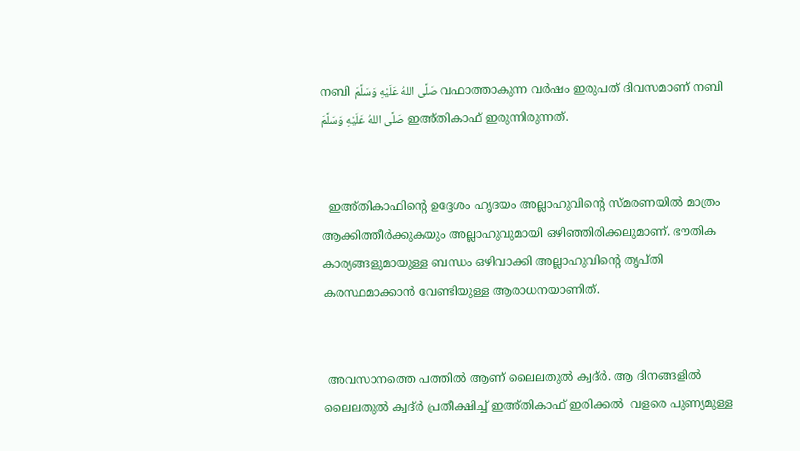നബി صَلَّى اللهُ عَلَيْهِ وَسَلَّمَ വഫാത്താകുന്ന വര്‍ഷം ഇരുപത് ദിവസമാണ് നബി صَلَّى اللهُ عَلَيْهِ وَسَلَّمَ ഇഅ്തികാഫ് ഇരുന്നിരുന്നത്.


  ഇഅ്തികാഫിന്‍റെ ഉദ്ദേശം ഹൃദയം അല്ലാഹുവിന്‍റെ സ്മരണയില്‍ മാത്രം ആക്കിത്തീര്‍ക്കുകയും അല്ലാഹുവുമായി ഒഴിഞ്ഞിരിക്കലുമാണ്. ഭൗതിക കാര്യങ്ങളുമായുള്ള ബന്ധം ഒഴിവാക്കി അല്ലാഹുവിന്‍റെ തൃപ്തി കരസ്ഥമാക്കാന്‍ വേണ്ടിയുള്ള ആരാധനയാണിത്.


 അവസാനത്തെ പത്തില്‍ ആണ് ലൈലതുല്‍ ക്വദ്ര്‍. ആ ദിനങ്ങളില്‍ ലൈലതുല്‍ ക്വദ്ര്‍ പ്രതീക്ഷിച്ച് ഇഅ്തികാഫ് ഇരിക്കല്‍  വളരെ പുണ്യമുള്ള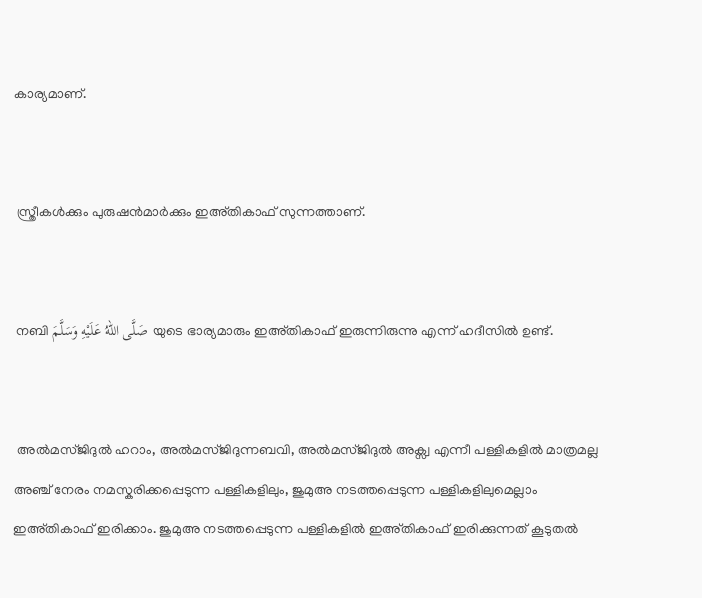കാര്യമാണ്.


 സ്ത്രീകള്‍ക്കും പുരുഷന്‍മാര്‍ക്കും ഇഅ്തികാഫ് സുന്നത്താണ്.


 നബി صَلَّى اللهُ عَلَيْهِ وَسَلَّمَ യുടെ ഭാര്യമാരും ഇഅ്തികാഫ് ഇരുന്നിരുന്നു എന്ന് ഹദീസില്‍ ഉണ്ട്.


 അല്‍മസ്ജിദുല്‍ ഹറാം, അല്‍മസ്ജിദുന്നബവി, അല്‍മസ്ജിദുല്‍ അക്സ്വ എന്നീ പള്ളികളില്‍ മാത്രമല്ല അഞ്ച് നേരം നമസ്കരിക്കപ്പെടുന്ന പള്ളികളിലും, ജുമുഅ നടത്തപ്പെടുന്ന പള്ളികളിലുമെല്ലാം ഇഅ്തികാഫ് ഇരിക്കാം. ജുമുഅ നടത്തപ്പെടുന്ന പള്ളികളില്‍ ഇഅ്തികാഫ് ഇരിക്കുന്നത് കൂടുതല്‍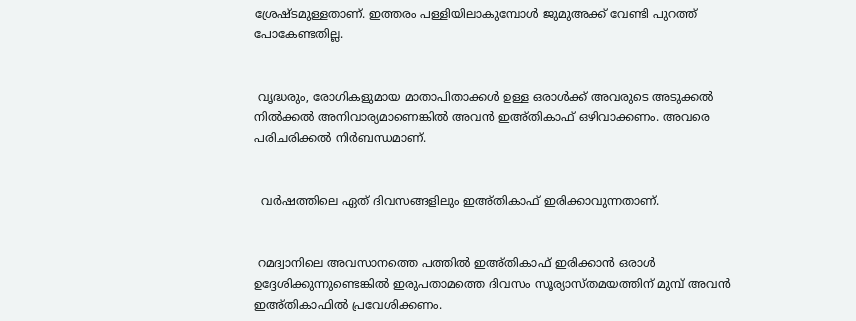ശ്രേഷ്ടമുള്ളതാണ്. ഇത്തരം പള്ളിയിലാകുമ്പോള്‍ ജുമുഅക്ക് വേണ്ടി പുറത്ത് പോകേണ്ടതില്ല.


 വൃദ്ധരും, രോഗികളുമായ മാതാപിതാക്കള്‍ ഉള്ള ഒരാള്‍ക്ക് അവരുടെ അടുക്കല്‍ നില്‍ക്കല്‍ അനിവാര്യമാണെങ്കില്‍ അവന്‍ ഇഅ്തികാഫ് ഒഴിവാക്കണം. അവരെ പരിചരിക്കല്‍ നിര്‍ബന്ധമാണ്.


  വര്‍ഷത്തിലെ ഏത് ദിവസങ്ങളിലും ഇഅ്തികാഫ് ഇരിക്കാവുന്നതാണ്.


 റമദ്വാനിലെ അവസാനത്തെ പത്തില്‍ ഇഅ്തികാഫ് ഇരിക്കാന്‍ ഒരാള്‍ ഉദ്ദേശിക്കുന്നുണ്ടെങ്കില്‍ ഇരുപതാമത്തെ ദിവസം സൂര്യാസ്തമയത്തിന് മുമ്പ് അവന്‍ ഇഅ്തികാഫില്‍ പ്രവേശിക്കണം.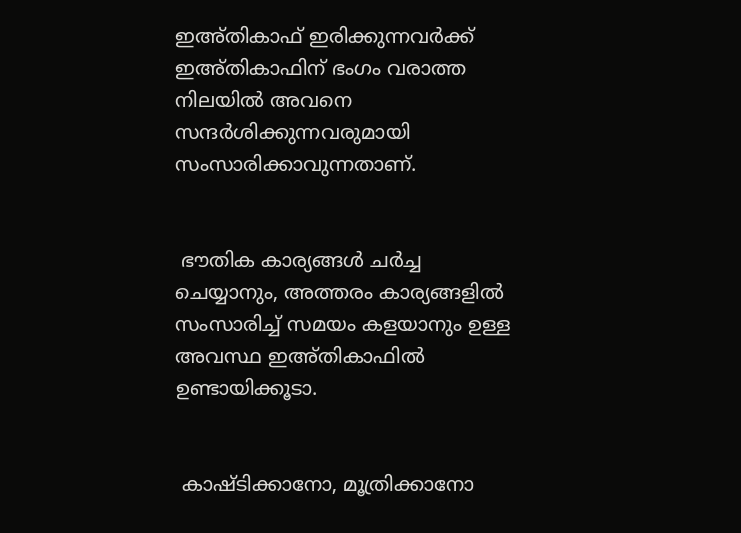ഇഅ്തികാഫ് ഇരിക്കുന്നവര്‍ക്ക് ഇഅ്തികാഫിന് ഭംഗം വരാത്ത നിലയില്‍ അവനെ സന്ദര്‍ശിക്കുന്നവരുമായി സംസാരിക്കാവുന്നതാണ്.


 ഭൗതിക കാര്യങ്ങള്‍ ചര്‍ച്ച ചെയ്യാനും, അത്തരം കാര്യങ്ങളില്‍ സംസാരിച്ച് സമയം കളയാനും ഉള്ള അവസ്ഥ ഇഅ്തികാഫില്‍ ഉണ്ടായിക്കൂടാ.


 കാഷ്ടിക്കാനോ, മൂത്രിക്കാനോ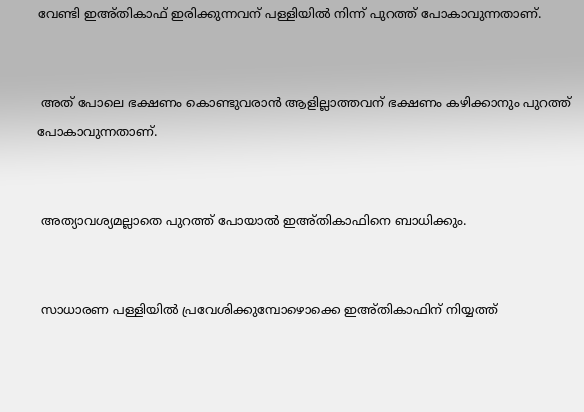വേണ്ടി ഇഅ്തികാഫ് ഇരിക്കുന്നവന് പള്ളിയില്‍ നിന്ന് പുറത്ത് പോകാവുന്നതാണ്.


 അത് പോലെ ഭക്ഷണം കൊണ്ടുവരാന്‍ ആളില്ലാത്തവന് ഭക്ഷണം കഴിക്കാനും പുറത്ത് പോകാവുന്നതാണ്.


 അത്യാവശ്യമല്ലാതെ പുറത്ത് പോയാല്‍ ഇഅ്തികാഫിനെ ബാധിക്കും.


 സാധാരണ പള്ളിയില്‍ പ്രവേശിക്കുമ്പോഴൊക്കെ ഇഅ്തികാഫിന് നിയ്യത്ത്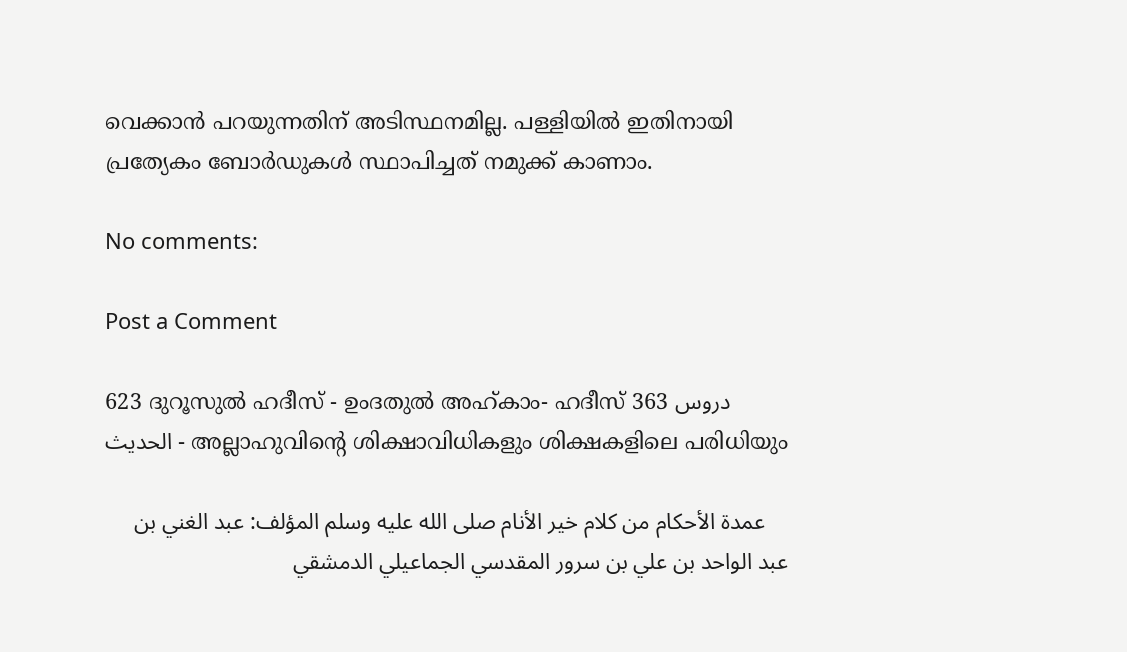വെക്കാന്‍ പറയുന്നതിന് അടിസ്ഥനമില്ല. പള്ളിയില്‍ ഇതിനായി പ്രത്യേകം ബോര്‍ഡുകള്‍ സ്ഥാപിച്ചത് നമുക്ക് കാണാം.

No comments:

Post a Comment

623 ദുറൂസുല്‍ ഹദീസ് - ഉംദതുല്‍ അഹ്കാം- ഹദീസ് 363 دروس الحديث - അല്ലാഹുവിന്‍റെ ശിക്ഷാവിധികളും ശിക്ഷകളിലെ പരിധിയും

    عمدة الأحكام من كلام خير الأنام صلى الله عليه وسلم المؤلف: عبد الغني بن عبد الواحد بن علي بن سرور المقدسي الجماعيلي الدمشقي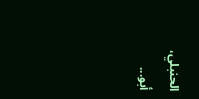الحنبلي، أبو...